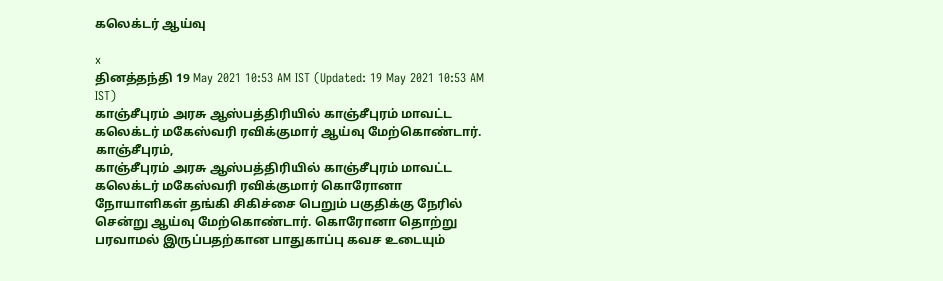கலெக்டர் ஆய்வு

x
தினத்தந்தி 19 May 2021 10:53 AM IST (Updated: 19 May 2021 10:53 AM IST)
காஞ்சீபுரம் அரசு ஆஸ்பத்திரியில் காஞ்சீபுரம் மாவட்ட கலெக்டர் மகேஸ்வரி ரவிக்குமார் ஆய்வு மேற்கொண்டார்.
காஞ்சீபுரம்,
காஞ்சீபுரம் அரசு ஆஸ்பத்திரியில் காஞ்சீபுரம் மாவட்ட கலெக்டர் மகேஸ்வரி ரவிக்குமார் கொரோனா நோயாளிகள் தங்கி சிகிச்சை பெறும் பகுதிக்கு நேரில் சென்று ஆய்வு மேற்கொண்டார். கொரோனா தொற்று பரவாமல் இருப்பதற்கான பாதுகாப்பு கவச உடையும்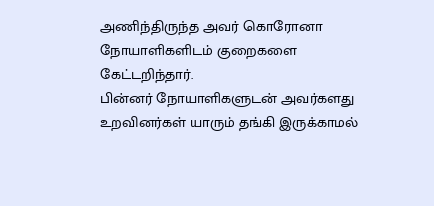அணிந்திருந்த அவர் கொரோனா நோயாளிகளிடம் குறைகளை கேட்டறிந்தார்.
பின்னர் நோயாளிகளுடன் அவர்களது உறவினர்கள் யாரும் தங்கி இருக்காமல்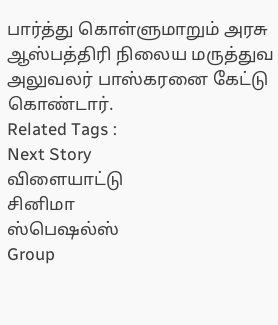பார்த்து கொள்ளுமாறும் அரசு ஆஸ்பத்திரி நிலைய மருத்துவ அலுவலர் பாஸ்கரனை கேட்டு கொண்டார்.
Related Tags :
Next Story
விளையாட்டு
சினிமா
ஸ்பெஷல்ஸ்
Group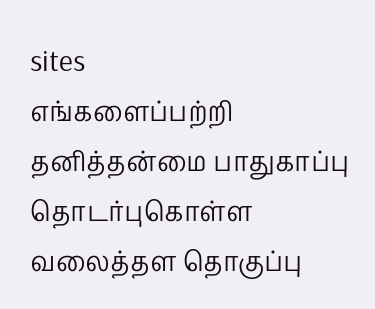sites
எங்களைப்பற்றி தனித்தன்மை பாதுகாப்பு தொடர்புகொள்ள வலைத்தள தொகுப்பு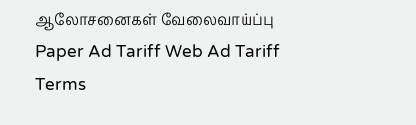ஆலோசனைகள் வேலைவாய்ப்பு
Paper Ad Tariff Web Ad Tariff Terms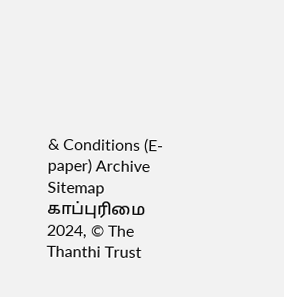& Conditions (E-paper) Archive Sitemap
காப்புரிமை 2024, © The Thanthi Trust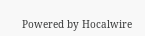Powered by Hocalwire